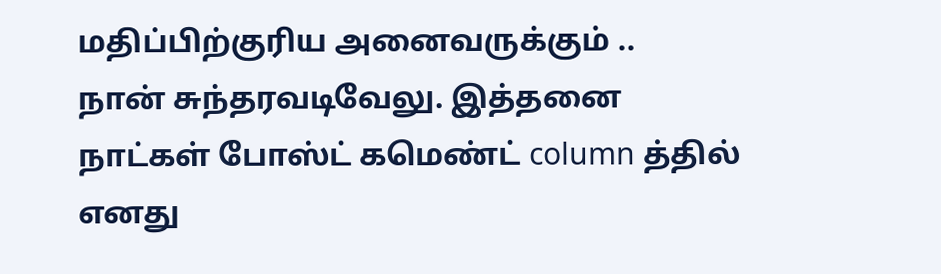மதிப்பிற்குரிய அனைவருக்கும் ..
நான் சுந்தரவடிவேலு. இத்தனை நாட்கள் போஸ்ட் கமெண்ட் column த்தில் எனது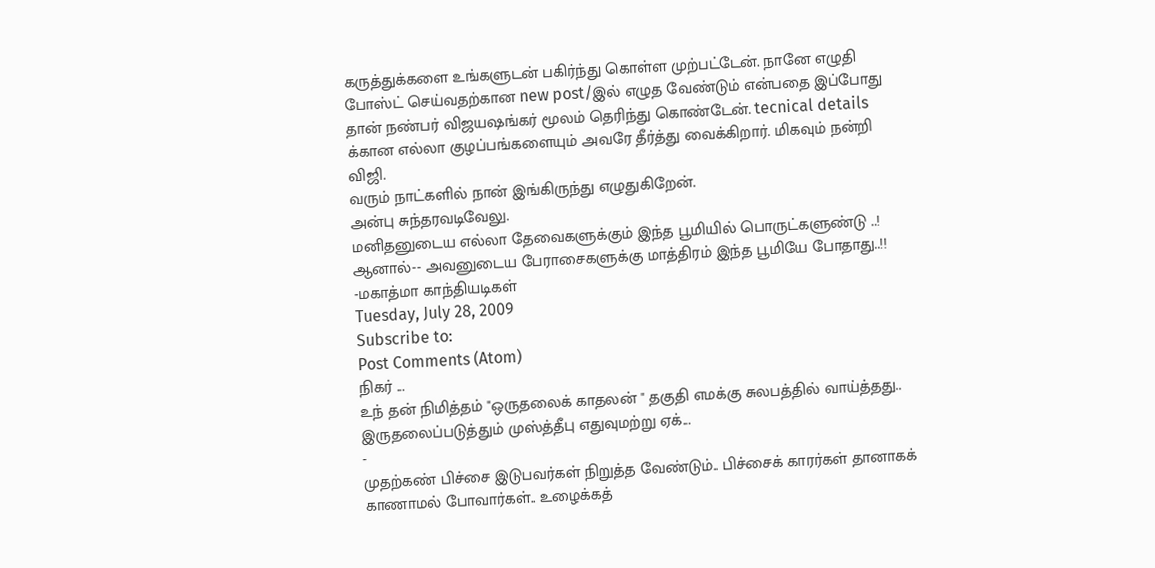கருத்துக்களை உங்களுடன் பகிர்ந்து கொள்ள முற்பட்டேன். நானே எழுதி போஸ்ட் செய்வதற்கான new post/இல் எழுத வேண்டும் என்பதை இப்போது தான் நண்பர் விஜயஷங்கர் மூலம் தெரிந்து கொண்டேன். tecnical details க்கான எல்லா குழப்பங்களையும் அவரே தீர்த்து வைக்கிறார். மிகவும் நன்றி விஜி.
வரும் நாட்களில் நான் இங்கிருந்து எழுதுகிறேன்.
அன்பு சுந்தரவடிவேலு.
மனிதனுடைய எல்லா தேவைகளுக்கும் இந்த பூமியில் பொருட்களுண்டு ..! ஆனால்-- அவனுடைய பேராசைகளுக்கு மாத்திரம் இந்த பூமியே போதாது..!! -மகாத்மா காந்தியடிகள்
Tuesday, July 28, 2009
Subscribe to:
Post Comments (Atom)
நிகர் ...
உந் தன் நிமித்தம் "ஒருதலைக் காதலன் " தகுதி எமக்கு சுலபத்தில் வாய்த்தது.. இருதலைப்படுத்தும் முஸ்த்தீபு எதுவுமற்று ஏக்...
-
முதற்கண் பிச்சை இடுபவர்கள் நிறுத்த வேண்டும்.. பிச்சைக் காரர்கள் தானாகக் காணாமல் போவார்கள்.. உழைக்கத்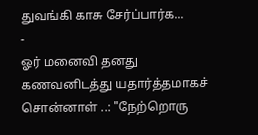துவங்கி காசு சேர்ப்பார்க...
-
ஓர் மனைவி தனது கணவனிடத்து யதார்த்தமாகச் சொன்னாள் ..: "நேற்றொரு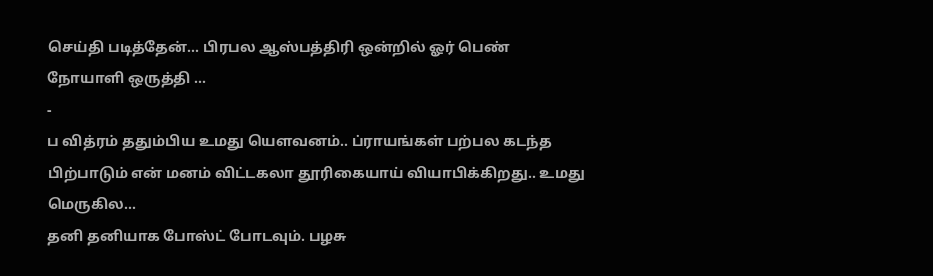செய்தி படித்தேன்... பிரபல ஆஸ்பத்திரி ஒன்றில் ஓர் பெண் நோயாளி ஒருத்தி ...
-
ப வித்ரம் ததும்பிய உமது யெளவனம்.. ப்ராயங்கள் பற்பல கடந்த பிற்பாடும் என் மனம் விட்டகலா தூரிகையாய் வியாபிக்கிறது.. உமது மெருகில...
தனி தனியாக போஸ்ட் போடவும். பழசு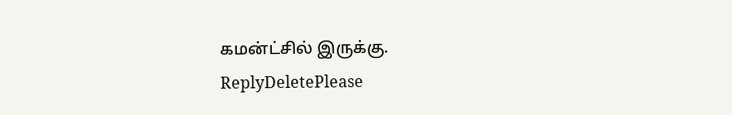கமன்ட்சில் இருக்கு.
ReplyDeletePlease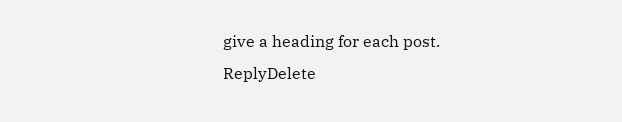give a heading for each post.
ReplyDelete